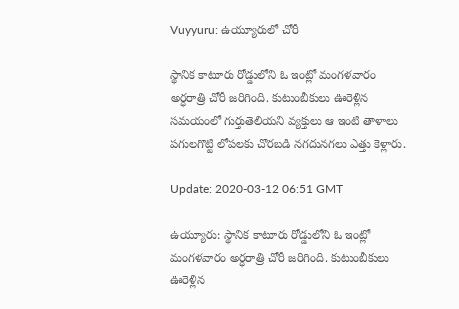Vuyyuru: ఉయ్యూరులో చోరీ

స్థానిక కాటూరు రోడ్డులోని ఓ ఇంట్లో మంగళవారం అర్ధరాత్రి చోరీ జరిగింది. కుటుంబీకులు ఊరెళ్లిన సమయంలో గుర్తుతెలియని వ్యక్తులు ఆ ఇంటి తాళాలు పగులగొట్టి లోపలకు చొరబడి నగదునగలు ఎత్తు కెళ్లారు.

Update: 2020-03-12 06:51 GMT

ఉయ్యూరు: స్థానిక కాటూరు రోడ్డులోని ఓ ఇంట్లో మంగళవారం అర్ధరాత్రి చోరీ జరిగింది. కుటుంబీకులు ఊరెళ్లిన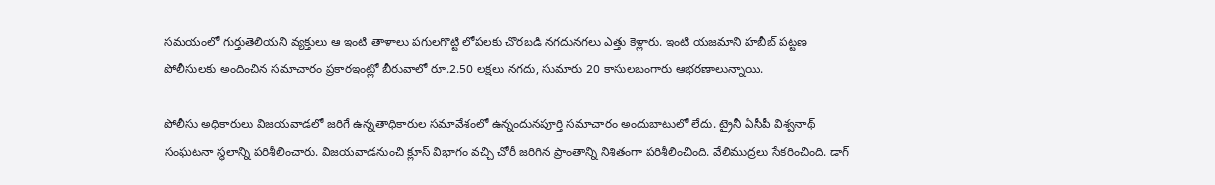సమయంలో గుర్తుతెలియని వ్యక్తులు ఆ ఇంటి తాళాలు పగులగొట్టి లోపలకు చొరబడి నగదునగలు ఎత్తు కెళ్లారు. ఇంటి యజమాని హబీబ్ పట్టణ పోలీసులకు అందించిన సమాచారం ప్రకారఇంట్లో బీరువాలో రూ.2.50 లక్షలు నగదు, సుమారు 20 కాసులబంగారు ఆభరణాలున్నాయి.

పోలీసు అధికారులు విజయవాడలో జరిగే ఉన్నతాధికారుల సమావేశంలో ఉన్నందునపూర్తి సమాచారం అందుబాటులో లేదు. ట్రైనీ ఏసీపీ విశ్వనాథ్ సంఘటనా స్థలాన్ని పరిశీలించారు. విజయవాడనుంచి క్లూస్ విభాగం వచ్చి చోరీ జరిగిన ప్రాంతాన్ని నిశితంగా పరిశీలించింది. వేలిముద్రలు సేకరించింది. డాగ్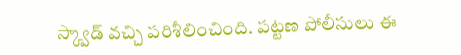స్క్వాడ్ వచ్చి పరిశీలించింది. పట్టణ పోలీసులు ఈ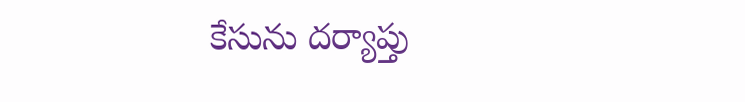కేసును దర్యాప్తు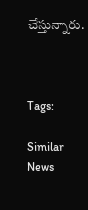చేస్తున్నారు.



Tags:

Similar News